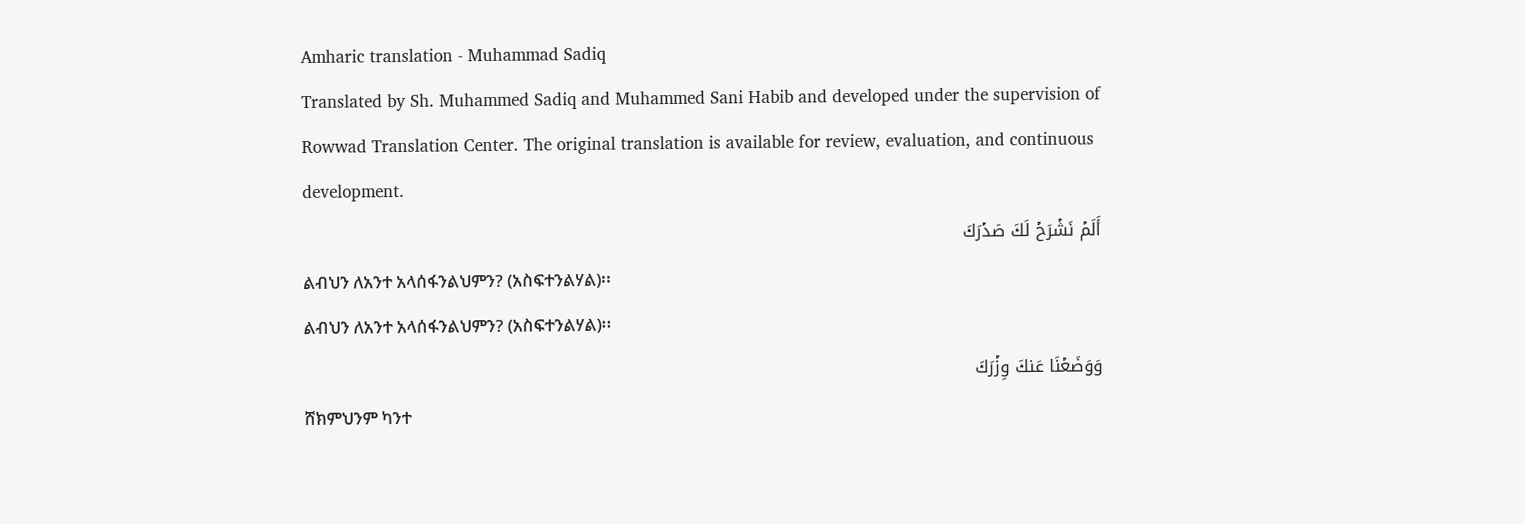Amharic translation - Muhammad Sadiq
Translated by Sh. Muhammed Sadiq and Muhammed Sani Habib and developed under the supervision of Rowwad Translation Center. The original translation is available for review, evaluation, and continuous development.
أَلَمۡ نَشۡرَحۡ لَكَ صَدۡرَكَ
ልብህን ለአንተ አላሰፋንልህምን? (አስፍተንልሃል)፡፡
ልብህን ለአንተ አላሰፋንልህምን? (አስፍተንልሃል)፡፡
وَوَضَعۡنَا عَنكَ وِزۡرَكَ
ሸክምህንም ካንተ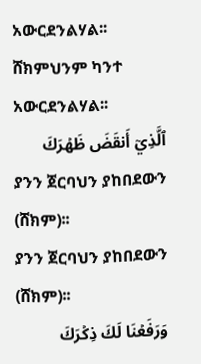አውርደንልሃል፡፡
ሸክምህንም ካንተ አውርደንልሃል፡፡
ٱلَّذِيٓ أَنقَضَ ظَهۡرَكَ
ያንን ጀርባህን ያከበደውን (ሸክም)፡፡
ያንን ጀርባህን ያከበደውን (ሸክም)፡፡
وَرَفَعۡنَا لَكَ ذِكۡرَكَ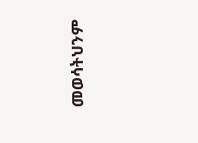መወሳትህንም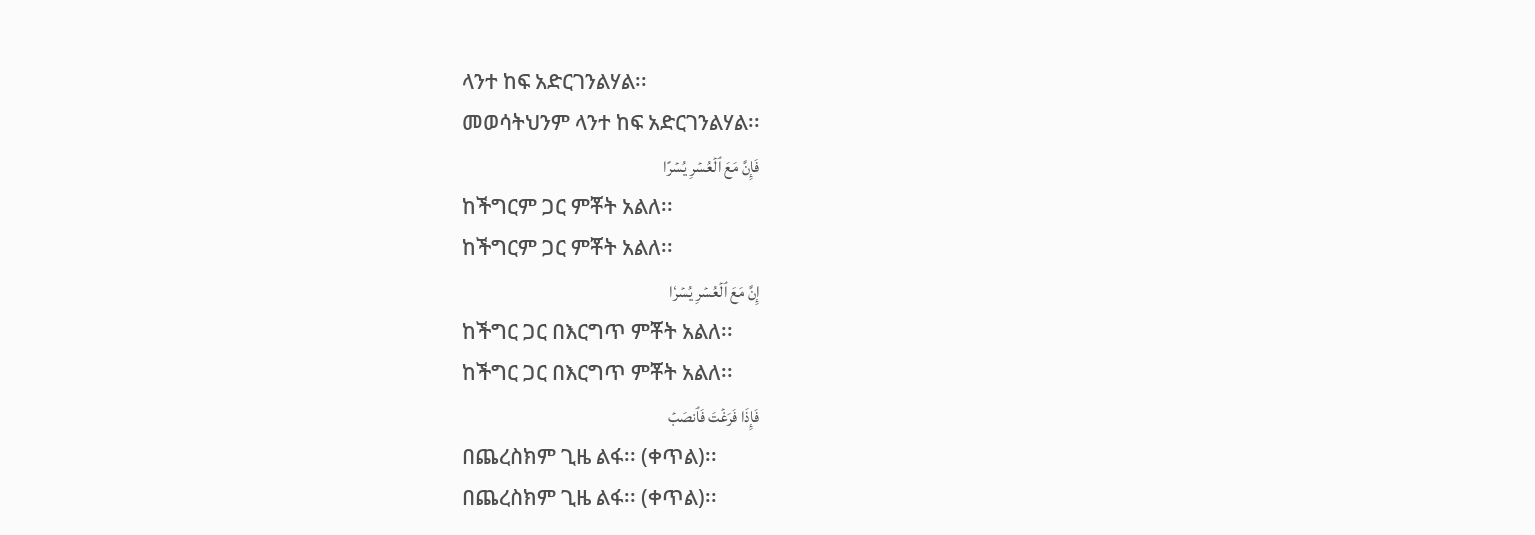ላንተ ከፍ አድርገንልሃል፡፡
መወሳትህንም ላንተ ከፍ አድርገንልሃል፡፡
فَإِنَّ مَعَ ٱلۡعُسۡرِ يُسۡرًا
ከችግርም ጋር ምቾት አልለ፡፡
ከችግርም ጋር ምቾት አልለ፡፡
إِنَّ مَعَ ٱلۡعُسۡرِ يُسۡرٗا
ከችግር ጋር በእርግጥ ምቾት አልለ፡፡
ከችግር ጋር በእርግጥ ምቾት አልለ፡፡
فَإِذَا فَرَغۡتَ فَٱنصَبۡ
በጨረስክም ጊዜ ልፋ፡፡ (ቀጥል)፡፡
በጨረስክም ጊዜ ልፋ፡፡ (ቀጥል)፡፡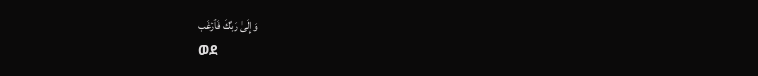وَإِلَىٰ رَبِّكَ فَٱرۡغَب
ወደ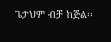ጌታህም ብቻ ከጅል፡፡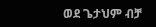ወደ ጌታህም ብቻ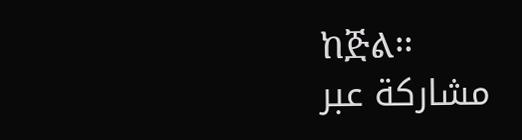ከጅል፡፡
مشاركة عبر